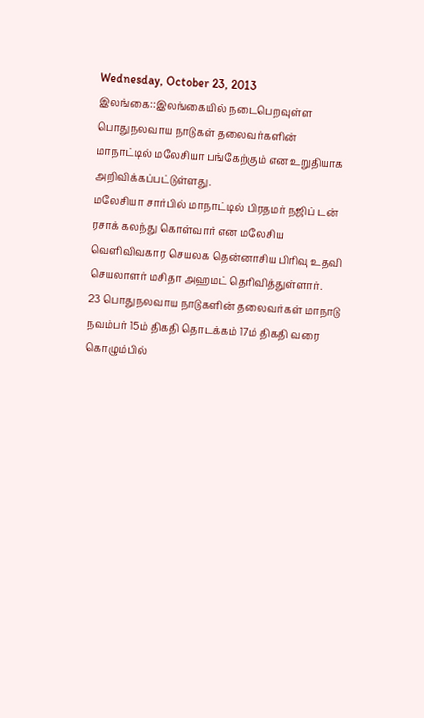Wednesday, October 23, 2013
இலங்கை::இலங்கையில் நடைபெறவுள்ள பொதுநலவாய நாடுகள் தலைவர்களின் மாநாட்டில் மலேசியா பங்கேற்கும் என உறுதியாக அறிவிக்கப்பட்டுள்ளது.
மலேசியா சார்பில் மாநாட்டில் பிரதமர் நஜிப் டன் ரசாக் கலந்து கொள்வார் என மலேசிய வெளிவிவகார செயலக தென்னாசிய பிரிவு உதவி செயலாளர் மசிதா அஹமட் தெரிவித்துள்ளார்.
23 பொதுநலவாய நாடுகளின் தலைவர்கள் மாநாடு நவம்பர் 15ம் திகதி தொடக்கம் 17ம் திகதி வரை கொழும்பில்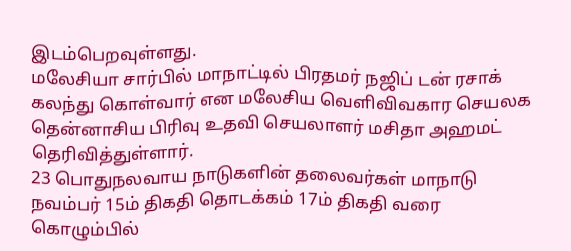இடம்பெறவுள்ளது.
மலேசியா சார்பில் மாநாட்டில் பிரதமர் நஜிப் டன் ரசாக் கலந்து கொள்வார் என மலேசிய வெளிவிவகார செயலக தென்னாசிய பிரிவு உதவி செயலாளர் மசிதா அஹமட் தெரிவித்துள்ளார்.
23 பொதுநலவாய நாடுகளின் தலைவர்கள் மாநாடு நவம்பர் 15ம் திகதி தொடக்கம் 17ம் திகதி வரை கொழும்பில்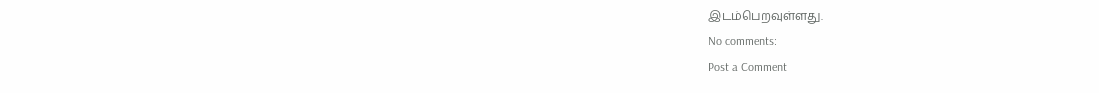இடம்பெறவுள்ளது.
No comments:
Post a Comment